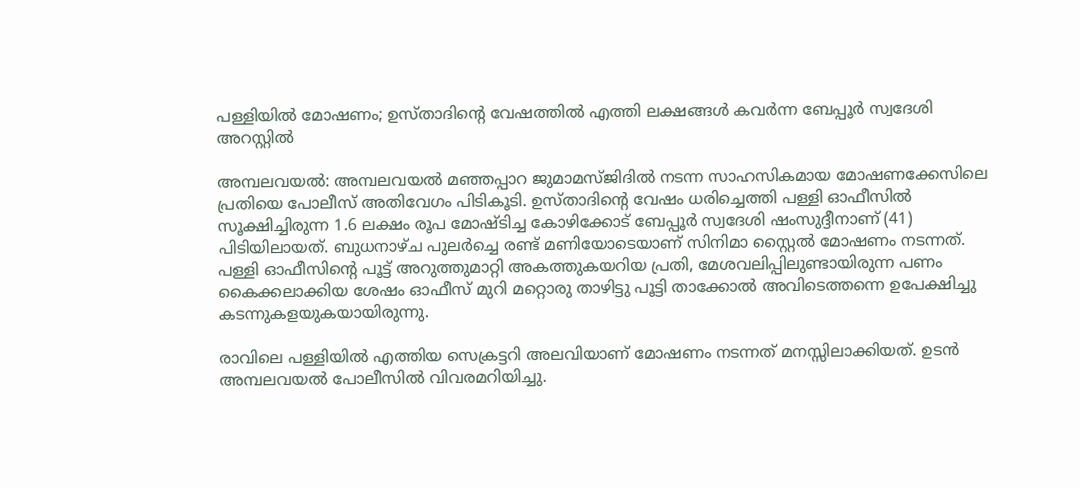പള്ളിയിൽ മോഷണം; ഉസ്താദിന്റെ വേഷത്തിൽ എത്തി ലക്ഷങ്ങൾ കവർന്ന ബേപ്പൂർ സ്വദേശി അറസ്റ്റിൽ

അമ്പലവയൽ: അമ്പലവയൽ മഞ്ഞപ്പാറ ജുമാമസ്ജിദിൽ നടന്ന സാഹസികമായ മോഷണക്കേസിലെ പ്രതിയെ പോലീസ് അതിവേഗം പിടികൂടി. ഉസ്താദിന്റെ വേഷം ധരിച്ചെത്തി പള്ളി ഓഫീസിൽ സൂക്ഷിച്ചിരുന്ന 1.6 ലക്ഷം രൂപ മോഷ്ടിച്ച കോഴിക്കോട് ബേപ്പൂർ സ്വദേശി ഷംസുദ്ദീനാണ് (41) പിടിയിലായത്. ബുധനാഴ്ച പുലർച്ചെ രണ്ട് മണിയോടെയാണ് സിനിമാ സ്റ്റൈൽ മോഷണം നടന്നത്. പള്ളി ഓഫീസിന്റെ പൂട്ട് അറുത്തുമാറ്റി അകത്തുകയറിയ പ്രതി, മേശവലിപ്പിലുണ്ടായിരുന്ന പണം കൈക്കലാക്കിയ ശേഷം ഓഫീസ് മുറി മറ്റൊരു താഴിട്ടു പൂട്ടി താക്കോൽ അവിടെത്തന്നെ ഉപേക്ഷിച്ചു കടന്നുകളയുകയായിരുന്നു.

രാവിലെ പള്ളിയിൽ എത്തിയ സെക്രട്ടറി അലവിയാണ് മോഷണം നടന്നത് മനസ്സിലാക്കിയത്. ഉടൻ അമ്പലവയൽ പോലീസിൽ വിവരമറിയിച്ചു.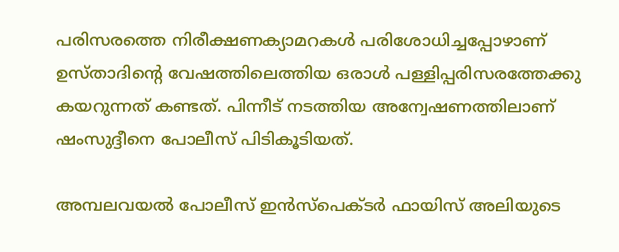പരിസരത്തെ നിരീക്ഷണക്യാമറകൾ പരിശോധിച്ചപ്പോഴാണ് ഉസ്താദിന്റെ വേഷത്തിലെത്തിയ ഒരാൾ പള്ളിപ്പരിസരത്തേക്കു കയറുന്നത് കണ്ടത്. പിന്നീട് നടത്തിയ അന്വേഷണത്തിലാണ് ഷംസുദ്ദീനെ പോലീസ് പിടികൂടിയത്.

അമ്പലവയൽ പോലീസ് ഇൻസ്പെക്ടർ ഫായിസ് അലിയുടെ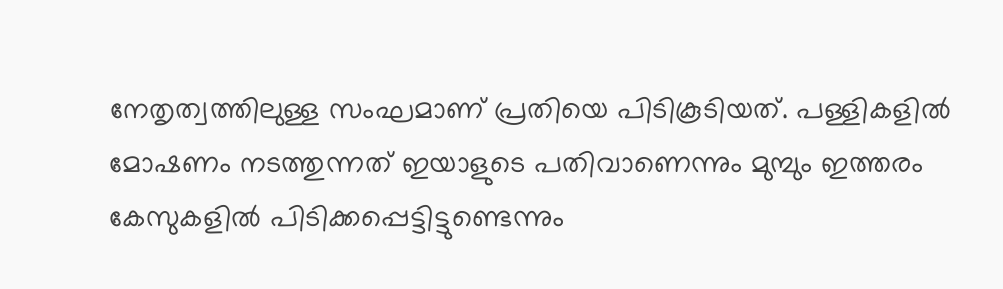നേതൃത്വത്തിലുള്ള സംഘമാണ് പ്രതിയെ പിടികൂടിയത്. പള്ളികളിൽ മോഷണം നടത്തുന്നത് ഇയാളുടെ പതിവാണെന്നും മുമ്പും ഇത്തരം കേസുകളിൽ പിടിക്കപ്പെട്ടിട്ടുണ്ടെന്നും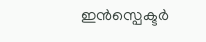ഇൻസ്പെക്ടർ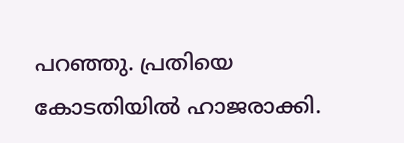പറഞ്ഞു. പ്രതിയെ കോടതിയിൽ ഹാജരാക്കി.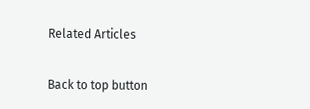Related Articles

Back to top button